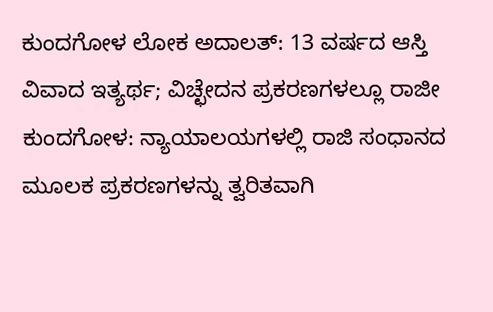ಕುಂದಗೋಳ ಲೋಕ ಅದಾಲತ್: 13 ವರ್ಷದ ಆಸ್ತಿ ವಿವಾದ ಇತ್ಯರ್ಥ; ವಿಚ್ಛೇದನ ಪ್ರಕರಣಗಳಲ್ಲೂ ರಾಜೀ
ಕುಂದಗೋಳ: ನ್ಯಾಯಾಲಯಗಳಲ್ಲಿ ರಾಜಿ ಸಂಧಾನದ ಮೂಲಕ ಪ್ರಕರಣಗಳನ್ನು ತ್ವರಿತವಾಗಿ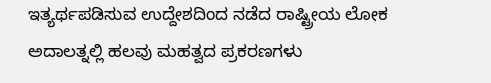ಇತ್ಯರ್ಥಪಡಿಸುವ ಉದ್ದೇಶದಿಂದ ನಡೆದ ರಾಷ್ಟ್ರೀಯ ಲೋಕ ಅದಾಲತ್ನಲ್ಲಿ ಹಲವು ಮಹತ್ವದ ಪ್ರಕರಣಗಳು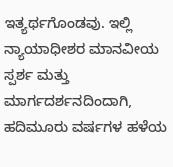ಇತ್ಯರ್ಥಗೊಂಡವು. ಇಲ್ಲಿ ನ್ಯಾಯಾಧೀಶರ ಮಾನವೀಯ ಸ್ಪರ್ಶ ಮತ್ತು ಮಾರ್ಗದರ್ಶನದಿಂದಾಗಿ, ಹದಿಮೂರು ವರ್ಷಗಳ ಹಳೆಯ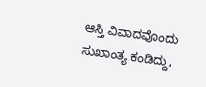ಆಸ್ತಿ ವಿವಾದವೊಂದು ಸುಖಾಂತ್ಯ ಕಂಡಿದ್ದು,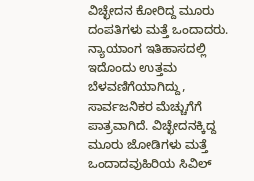ವಿಚ್ಛೇದನ ಕೋರಿದ್ದ ಮೂರು ದಂಪತಿಗಳು ಮತ್ತೆ ಒಂದಾದರು. ನ್ಯಾಯಾಂಗ ಇತಿಹಾಸದಲ್ಲಿ ಇದೊಂದು ಉತ್ತಮ ಬೆಳವಣಿಗೆಯಾಗಿದ್ದು, ಸಾರ್ವಜನಿಕರ ಮೆಚ್ಚುಗೆಗೆ ಪಾತ್ರವಾಗಿದೆ. ವಿಚ್ಛೇದನಕ್ಕಿದ್ದ ಮೂರು ಜೋಡಿಗಳು ಮತ್ತೆ ಒಂದಾದವುಹಿರಿಯ ಸಿವಿಲ್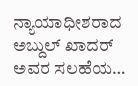ನ್ಯಾಯಾಧೀಶರಾದ ಅಬ್ದುಲ್ ಖಾದರ್ ಅವರ ಸಲಹೆಯ…